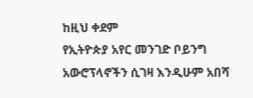ከዚህ ቀደም
የኢትዮጵያ አየር መንገድ ቦይንግ አውሮፕላኖችን ሲገዛ እንዲሁም አበሻ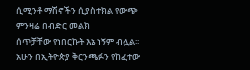ሲሚንቶ ማሽኖችን ሲያስተክል የውጭ ምንዛሬ በብድር መልክ
ሰጥቻቸው የነበርኩት እኔ ነኝም ብሏል፡፡
አሁን በኢትዮጵያ ቅርንጫፉን የከፈተው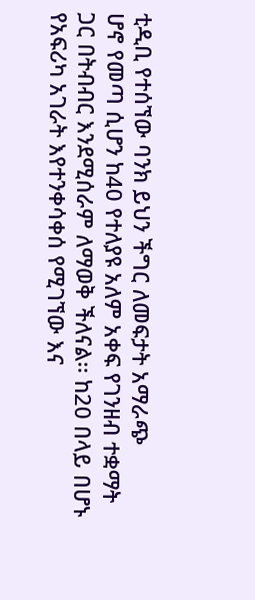ቲዲቢ የተሰኘው ባንክ ይህን ችግር ለመፍታት አማራጭ
ሆኖ የመጣ ሲሆን ከ40 የተለያዩ አለም አቀፍ የገንዘብ ተቋማት ጋር በትብብር እንደሚሰራም ለማወቅ ችለናል፡፡ ከ20 በላይ በሆኑ
የአፍሪካ አገራት እየተንቀሳቀሰ የሚገኘው እና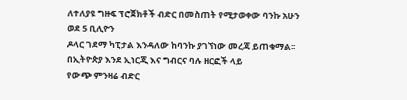ለተለያዩ ግዙፍ ፕሮጀክቶች ብድር በመስጠት የሚታወቀው ባንኩ አሁን ወደ 5 ቢሊዮን
ዶላር ገደማ ካፒታል እንዳለው ከባንኩ ያገኘነው መረጃ ይጠቁማል፡፡
በኢትዮጵያ እንደ ኢነርጂ እና ግብርና ባሉ ዘርፎች ላይ
የውጭ ምንዛሬ ብድር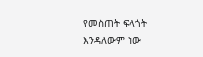የመስጠት ፍላጎት እንዳለውም ነው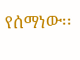የሰማነው፡፡